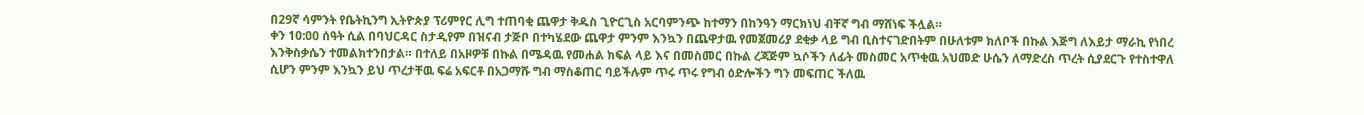በ29ኛ ሳምንት የቤትኪንግ ኢትዮጵያ ፕሪምየር ሊግ ተጠባቂ ጨዋታ ቅዱስ ጊዮርጊስ አርባምንጭ ከተማን በከንዓን ማርክነህ ብቸኛ ግብ ማሸነፍ ችሏል።
ቀን 10:00 ሰዓት ሲል በባህርዳር ስታዲየም በዝናብ ታጅቦ በተካሄደው ጨዋታ ምንም እንኳን በጨዋታዉ የመጀመሪያ ደቂቃ ላይ ግብ ቢስተናገድበትም በሁለቱም ክለቦች በኩል እጅግ ለእይታ ማራኪ የነበረ እንቅስቃሴን ተመልክተንበታል። በተለይ በአዞዎቹ በኩል በሜዳዉ የመሐል ክፍል ላይ እና በመስመር በኩል ረጃጅም ኳሶችን ለፊት መስመር አጥቂዉ አህመድ ሁሴን ለማድረስ ጥረት ሲያደርጉ የተስተዋለ ሲሆን ምንም እንኳን ይህ ጥረታቸዉ ፍሬ አፍርቶ በአጋማሹ ግብ ማስቆጠር ባይችሉም ጥሩ ጥሩ የግብ ዕድሎችን ግን መፍጠር ችለዉ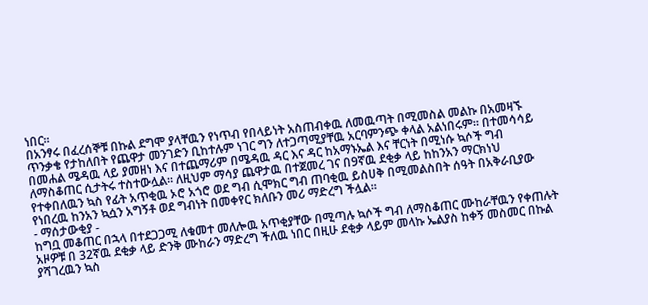ነበር።
በአንፃሩ በፈረሰኞቹ በኩል ደግሞ ያላቸዉን የነጥብ የበላይነት አስጠብቀዉ ለመዉጣት በሚመስል መልኩ በአመዛኙ ጥንቃቄ የታከለበት የጨዋታ መንገድን ቢከተሉም ነገር ግን ለተጋጣሚያቸዉ አርባምንጭ ቀላል አልነበሩም። በተመሳሳይ በመሐል ሜዳዉ ላይ ያመዘነ እና በተጨማሪም በሜዳዉ ዳር እና ዳር ከአማኑኤል እና ቸርነት በሚነሱ ኳሶች ግብ ለማስቆጠር ሲታትሩ ተስተውሏል። ለዚህም ማሳያ ጨዋታዉ በተጀመረ ገና በ9ኛዉ ደቂቃ ላይ ከከንአን ማርክነህ የተቀበለዉን ኳስ የፊት አጥቂዉ ኦሮ አጎሮ ወደ ግብ ሲሞክር ግብ ጠባቂዉ ይስሀቅ በሚመልስበት ሰዓት በአቅራቢያው የነበረዉ ከንአን ኳሷን አግኝቶ ወደ ግብነት በመቀየር ክለቡን መሪ ማድረግ ችሏል።
- ማሰታውቂያ -
ከግቧ መቆጠር በኋላ በተደጋጋሚ ለቁመተ መለሎዉ አጥቂያቸው በሚጣሉ ኳሶች ግብ ለማስቆጠር ሙከራቸዉን የቀጠሉት አዞዎቹ በ 32ኛዉ ደቂቃ ላይ ድንቅ ሙከራን ማድረግ ችለዉ ነበር በዚሁ ደቂቃ ላይም መላኩ ኤልያስ ከቀኝ መስመር በኩል ያሻገረዉን ኳስ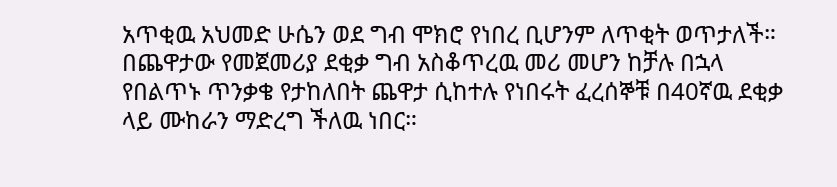አጥቂዉ አህመድ ሁሴን ወደ ግብ ሞክሮ የነበረ ቢሆንም ለጥቂት ወጥታለች።
በጨዋታው የመጀመሪያ ደቂቃ ግብ አስቆጥረዉ መሪ መሆን ከቻሉ በኋላ የበልጥኑ ጥንቃቄ የታከለበት ጨዋታ ሲከተሉ የነበሩት ፈረሰኞቹ በ40ኛዉ ደቂቃ ላይ ሙከራን ማድረግ ችለዉ ነበር።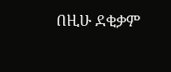በዚሁ ደቂቃም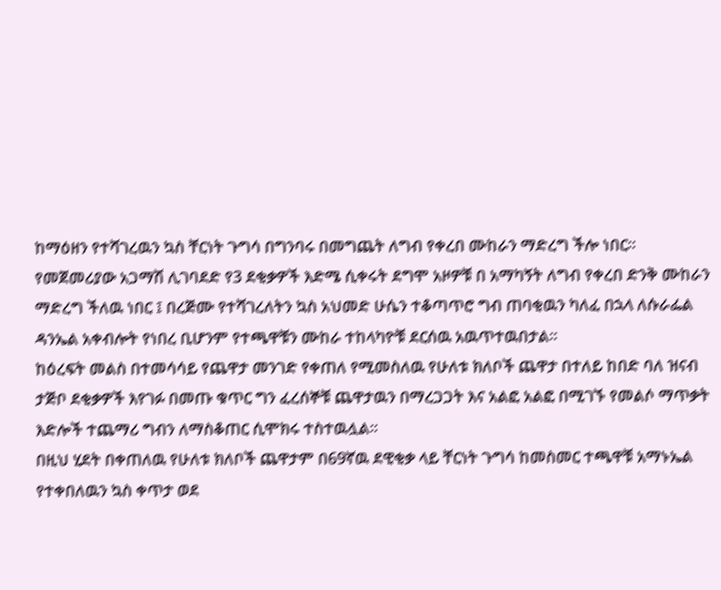ከማዕዘን የተሻገረዉን ኳስ ቸርነት ጉግሳ በግንባሩ በመግጨት ለግብ የቀረበ ሙከራን ማድረግ ችሎ ነበር።
የመጀመሪያው አጋማሽ ሊገባደድ የ3 ደቂቃዎች እድሜ ሲቀሩት ደግሞ አዞዎቹ በ አማካኝት ለግብ የቀረበ ድንቅ ሙከራን ማድረግ ችለዉ ነበር ፤ በረጅሙ የተሻገረለትን ኳስ አህመድ ሁሴን ተቆጣጥሮ ግብ ጠባቂዉን ካለፈ በኋላ ለሱራፌል ዳንኤል አቀብሎት የነበረ ቢሆንም የተጫዋቹን ሙከራ ተከላካዮቹ ደርሰዉ አዉጥተዉበታል።
ከዕረፍት መልስ በተመሳሳይ የጨዋታ መንገድ የቀጠለ የሚመስለዉ የሁለቱ ክለቦች ጨዋታ በተለይ ከበድ ባለ ዝናብ ታጅቦ ደቂቃዎች እየገፉ በመጡ ቁጥር ግን ፈረሰኞቹ ጨዋታዉን በማረጋጋት እና አልፎ አልፎ በሚገኙ የመልሶ ማጥቃት እድሎች ተጨማሪ ግብን ለማስቆጠር ሲሞክሩ ተስተዉሏል።
በዚህ ሂደት በቀጠለዉ የሁለቱ ክለቦች ጨዋታም በ69ኛዉ ደዊቂቃ ላይ ቸርነት ጉግሳ ከመስመር ተጫዋቹ አማኑኤል የተቀበለዉን ኳስ ቀጥታ ወደ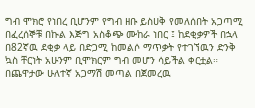ግብ ሞክሮ የነበረ ቢሆንም የግብ ዘቡ ይስሀቅ የመለሰበት አጋጣሚ በፈረሰኞቹ በኩል እጅግ አስቆጭ ሙከራ ነበር ፤ ከደቂቃዎች በኋላ በ82ኛዉ ደቂቃ ላይ በድጋሚ ከመልሶ ማጥቃት የተገኘዉን ድንቅ ኳስ ቸርነት አሁንም ቢሞክርም ግብ መሆን ሳይችል ቀርቷል።
በጨዋታው ሁለተኛ አጋማሽ መጣል በጀመረዉ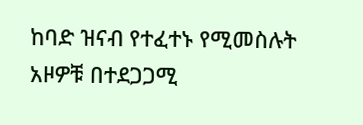ከባድ ዝናብ የተፈተኑ የሚመስሉት አዞዎቹ በተደጋጋሚ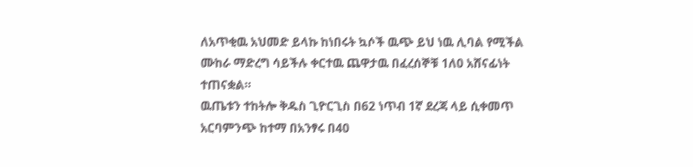ለአጥቂዉ አህመድ ይላኩ ከነበሩት ኳሶች ዉጭ ይህ ነዉ ሊባል የሚችል ሙከራ ማድረግ ሳይችሉ ቀርተዉ ጨዋታዉ በፈረሰኞቹ 1ለ0 አሸናፊነት ተጠናቋል።
ዉጤቱን ተከትሎ ቅዱስ ጊዮርጊስ በ62 ነጥብ 1ኛ ደረጃ ላይ ሲቀመጥ አርባምንጭ ከተማ በአንፃሩ በ40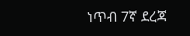ነጥብ 7ኛ ደረጃ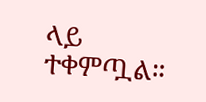ላይ ተቀምጧል።